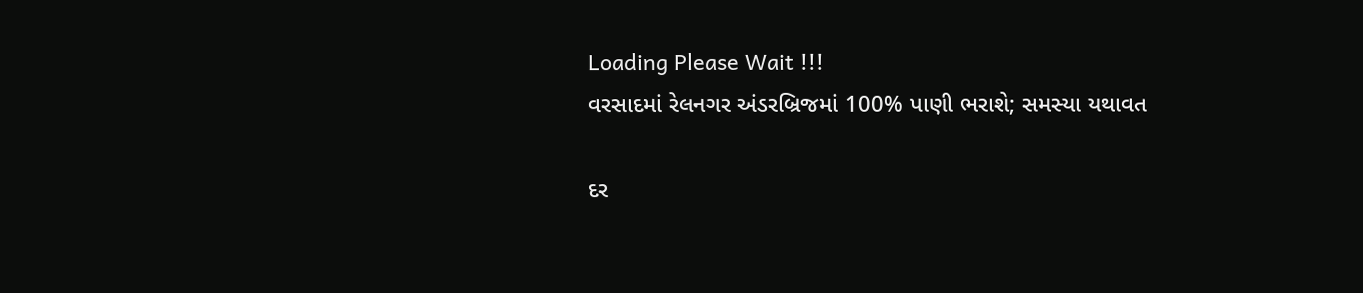Loading Please Wait !!!
વરસાદમાં રેલનગર અંડરબ્રિજમાં 100% પાણી ભરાશે; સમસ્યા યથાવત

દર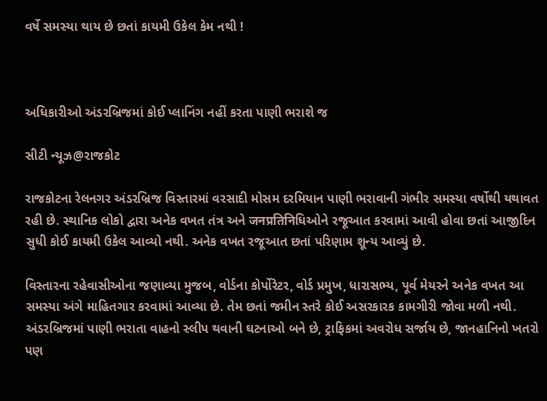વર્ષે સમસ્યા થાય છે છતાં કાયમી ઉકેલ કેમ નથી !



અધિકારીઓ અંડરબ્રિજમાં કોઈ પ્લાનિંગ નહીં કરતા પાણી ભરાશે જ

સીટી ન્યૂઝ@રાજકોટ

રાજકોટના રેલનગર અંડરબ્રિજ વિસ્તારમાં વરસાદી મોસમ દરમિયાન પાણી ભરાવાની ગંભીર સમસ્યા વર્ષોથી યથાવત રહી છે. સ્થાનિક લોકો દ્વારા અનેક વખત તંત્ર અને जनप्रतिनिધિઓને રજૂઆત કરવામાં આવી હોવા છતાં આજીદિન સુધી કોઈ કાયમી ઉકેલ આવ્યો નથી. અનેક વખત રજૂઆત છતાં પરિણામ શૂન્ય આવ્યું છે.

વિસ્તારના રહેવાસીઓના જણાવ્યા મુજબ, વોર્ડના કોર્પોરેટર, વોર્ડ પ્રમુખ, ધારાસભ્ય, પૂર્વ મેયરને અનેક વખત આ સમસ્યા અંગે માહિતગાર કરવામાં આવ્યા છે. તેમ છતાં જમીન સ્તરે કોઈ અસરકારક કામગીરી જોવા મળી નથી. અંડરબ્રિજમાં પાણી ભરાતા વાહનો સ્લીપ થવાની ઘટનાઓ બને છે, ટ્રાફિકમાં અવરોધ સર્જાય છે, જાનહાનિનો ખતરો પણ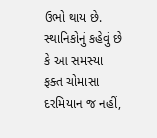ઉભો થાય છે. સ્થાનિકોનું કહેવું છે કે આ સમસ્યા ફક્ત ચોમાસા દરમિયાન જ નહીં,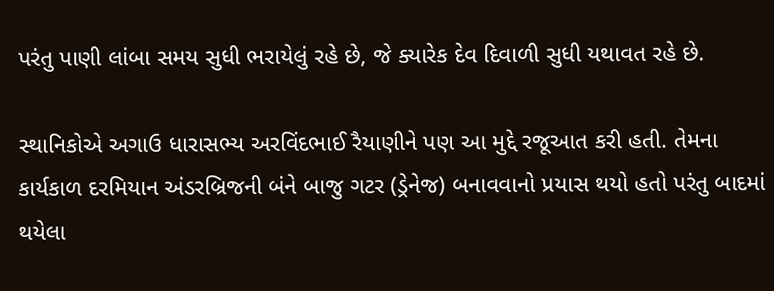પરંતુ પાણી લાંબા સમય સુધી ભરાયેલું રહે છે, જે ક્યારેક દેવ દિવાળી સુધી યથાવત રહે છે.

સ્થાનિકોએ અગાઉ ધારાસભ્ય અરવિંદભાઈ રૈયાણીને પણ આ મુદ્દે રજૂઆત કરી હતી. તેમના કાર્યકાળ દરમિયાન અંડરબ્રિજની બંને બાજુ ગટર (ડ્રેનેજ) બનાવવાનો પ્રયાસ થયો હતો પરંતુ બાદમાં થયેલા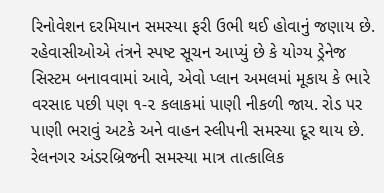રિનોવેશન દરમિયાન સમસ્યા ફરી ઉભી થઈ હોવાનું જણાય છે. રહેવાસીઓએ તંત્રને સ્પષ્ટ સૂચન આપ્યું છે કે યોગ્ય ડ્રેનેજ સિસ્ટમ બનાવવામાં આવે, એવો પ્લાન અમલમાં મૂકાય કે ભારે વરસાદ પછી પણ ૧-૨ કલાકમાં પાણી નીકળી જાય. રોડ પર પાણી ભરાવું અટકે અને વાહન સ્લીપની સમસ્યા દૂર થાય છે. રેલનગર અંડરબ્રિજની સમસ્યા માત્ર તાત્કાલિક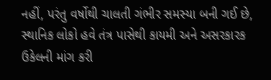નહીં, પરંતુ વર્ષોથી ચાલતી ગંભીર સમસ્યા બની ગઈ છે, સ્થાનિક લોકો હવે તંત્ર પાસેથી કાયમી અને અસરકારક ઉકેલની માંગ કરી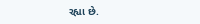રહ્યા છે.